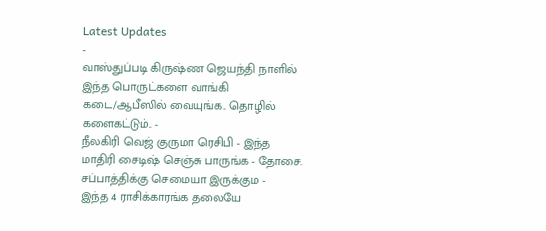Latest Updates
-
வாஸ்துப்படி கிருஷ்ண ஜெயந்தி நாளில் இந்த பொருட்களை வாங்கி கடை/ஆபீஸில் வையுங்க.. தொழில் களைகட்டும்.. -
நீலகிரி வெஜ் குருமா ரெசிபி - இந்த மாதிரி சைடிஷ் செஞ்சு பாருங்க - தோசை. சப்பாத்திக்கு செமையா இருக்கும -
இந்த 4 ராசிக்காரங்க தலையே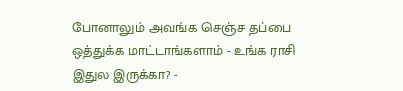போனாலும் அவங்க செஞ்ச தப்பை ஒத்துக்க மாட்டாங்களாம் - உங்க ராசி இதுல இருக்கா? -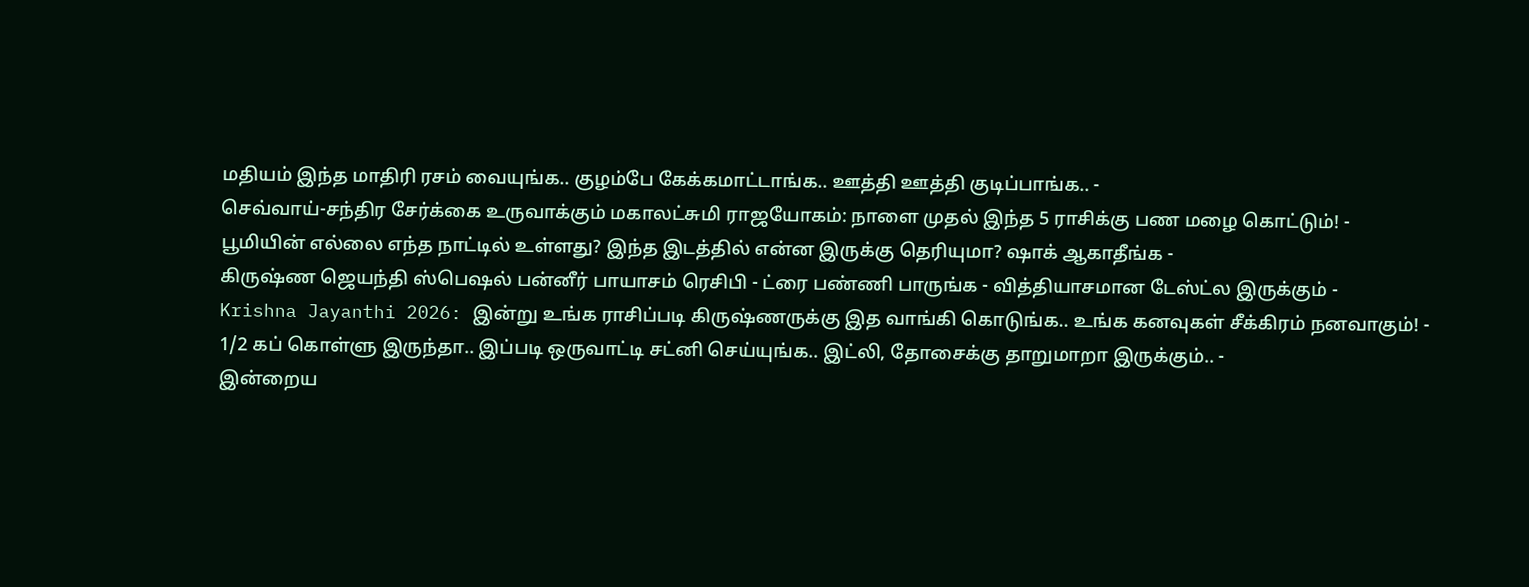மதியம் இந்த மாதிரி ரசம் வையுங்க.. குழம்பே கேக்கமாட்டாங்க.. ஊத்தி ஊத்தி குடிப்பாங்க.. -
செவ்வாய்-சந்திர சேர்க்கை உருவாக்கும் மகாலட்சுமி ராஜயோகம்: நாளை முதல் இந்த 5 ராசிக்கு பண மழை கொட்டும்! -
பூமியின் எல்லை எந்த நாட்டில் உள்ளது? இந்த இடத்தில் என்ன இருக்கு தெரியுமா? ஷாக் ஆகாதீங்க -
கிருஷ்ண ஜெயந்தி ஸ்பெஷல் பன்னீர் பாயாசம் ரெசிபி - ட்ரை பண்ணி பாருங்க - வித்தியாசமான டேஸ்ட்ல இருக்கும் -
Krishna Jayanthi 2026: இன்று உங்க ராசிப்படி கிருஷ்ணருக்கு இத வாங்கி கொடுங்க.. உங்க கனவுகள் சீக்கிரம் நனவாகும்! -
1/2 கப் கொள்ளு இருந்தா.. இப்படி ஒருவாட்டி சட்னி செய்யுங்க.. இட்லி, தோசைக்கு தாறுமாறா இருக்கும்.. -
இன்றைய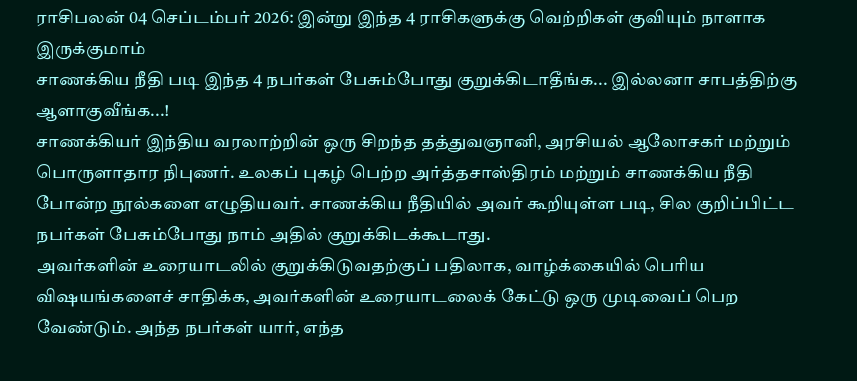ராசிபலன் 04 செப்டம்பர் 2026: இன்று இந்த 4 ராசிகளுக்கு வெற்றிகள் குவியும் நாளாக இருக்குமாம்
சாணக்கிய நீதி படி இந்த 4 நபர்கள் பேசும்போது குறுக்கிடாதீங்க... இல்லனா சாபத்திற்கு ஆளாகுவீங்க...!
சாணக்கியர் இந்திய வரலாற்றின் ஒரு சிறந்த தத்துவஞானி, அரசியல் ஆலோசகர் மற்றும் பொருளாதார நிபுணர். உலகப் புகழ் பெற்ற அர்த்தசாஸ்திரம் மற்றும் சாணக்கிய நீதி போன்ற நூல்களை எழுதியவர். சாணக்கிய நீதியில் அவர் கூறியுள்ள படி, சில குறிப்பிட்ட நபர்கள் பேசும்போது நாம் அதில் குறுக்கிடக்கூடாது.
அவர்களின் உரையாடலில் குறுக்கிடுவதற்குப் பதிலாக, வாழ்க்கையில் பெரிய விஷயங்களைச் சாதிக்க, அவர்களின் உரையாடலைக் கேட்டு ஒரு முடிவைப் பெற வேண்டும். அந்த நபர்கள் யார், எந்த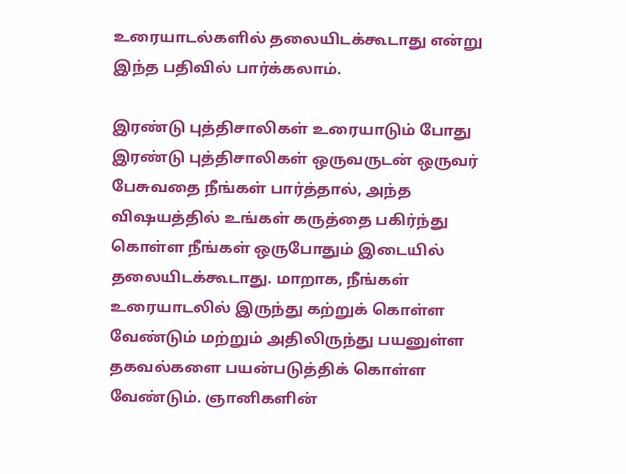உரையாடல்களில் தலையிடக்கூடாது என்று இந்த பதிவில் பார்க்கலாம்.

இரண்டு புத்திசாலிகள் உரையாடும் போது
இரண்டு புத்திசாலிகள் ஒருவருடன் ஒருவர் பேசுவதை நீங்கள் பார்த்தால், அந்த விஷயத்தில் உங்கள் கருத்தை பகிர்ந்து கொள்ள நீங்கள் ஒருபோதும் இடையில் தலையிடக்கூடாது. மாறாக, நீங்கள் உரையாடலில் இருந்து கற்றுக் கொள்ள வேண்டும் மற்றும் அதிலிருந்து பயனுள்ள தகவல்களை பயன்படுத்திக் கொள்ள வேண்டும். ஞானிகளின்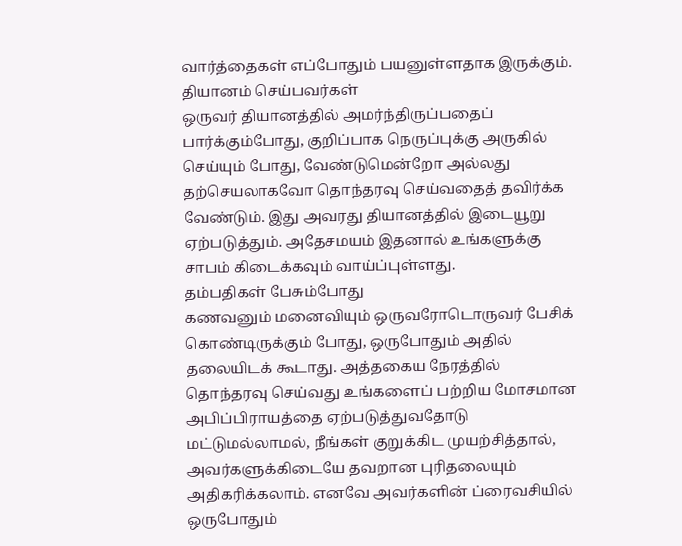வார்த்தைகள் எப்போதும் பயனுள்ளதாக இருக்கும்.
தியானம் செய்பவர்கள்
ஒருவர் தியானத்தில் அமர்ந்திருப்பதைப் பார்க்கும்போது, குறிப்பாக நெருப்புக்கு அருகில் செய்யும் போது, வேண்டுமென்றோ அல்லது தற்செயலாகவோ தொந்தரவு செய்வதைத் தவிர்க்க வேண்டும். இது அவரது தியானத்தில் இடையூறு ஏற்படுத்தும். அதேசமயம் இதனால் உங்களுக்கு சாபம் கிடைக்கவும் வாய்ப்புள்ளது.
தம்பதிகள் பேசும்போது
கணவனும் மனைவியும் ஒருவரோடொருவர் பேசிக் கொண்டிருக்கும் போது, ஒருபோதும் அதில் தலையிடக் கூடாது. அத்தகைய நேரத்தில் தொந்தரவு செய்வது உங்களைப் பற்றிய மோசமான அபிப்பிராயத்தை ஏற்படுத்துவதோடு மட்டுமல்லாமல், நீங்கள் குறுக்கிட முயற்சித்தால், அவர்களுக்கிடையே தவறான புரிதலையும் அதிகரிக்கலாம். எனவே அவர்களின் ப்ரைவசியில் ஒருபோதும்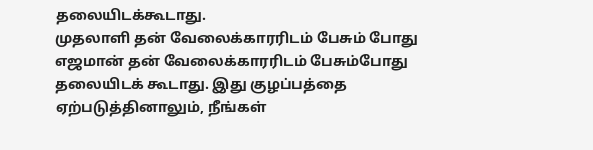தலையிடக்கூடாது.
முதலாளி தன் வேலைக்காரரிடம் பேசும் போது
எஜமான் தன் வேலைக்காரரிடம் பேசும்போது தலையிடக் கூடாது. இது குழப்பத்தை ஏற்படுத்தினாலும், நீங்கள்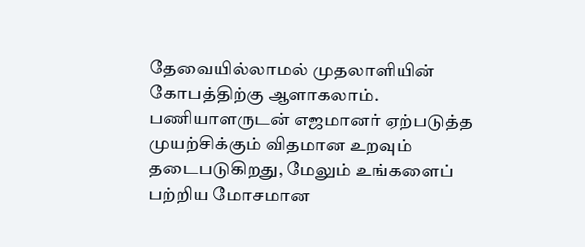தேவையில்லாமல் முதலாளியின் கோபத்திற்கு ஆளாகலாம். பணியாளருடன் எஜமானர் ஏற்படுத்த முயற்சிக்கும் விதமான உறவும் தடைபடுகிறது, மேலும் உங்களைப் பற்றிய மோசமான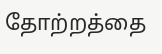தோற்றத்தை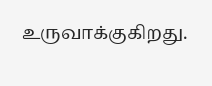உருவாக்குகிறது.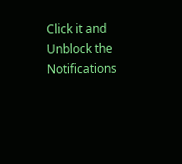Click it and Unblock the Notifications